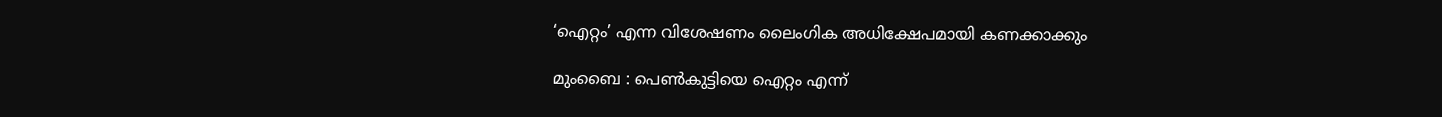‘ഐറ്റം’ എന്ന വിശേഷണം ലൈംഗിക അധിക്ഷേപമായി കണക്കാക്കും

മുംബൈ : പെൺകുട്ടിയെ ഐറ്റം എന്ന്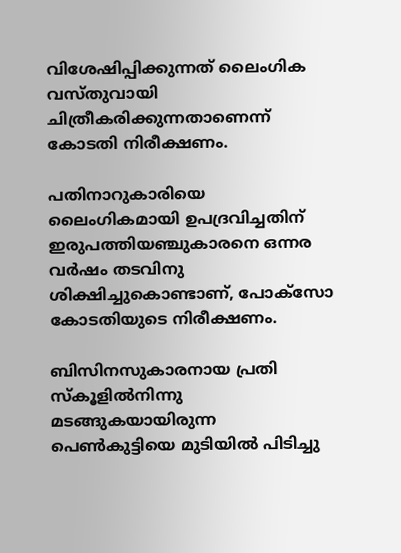വിശേഷിപ്പിക്കുന്നത് ലൈംഗിക വസ്തുവായി ചിത്രീകരിക്കുന്നതാണെന്ന് കോടതി നിരീക്ഷണം.

പതിനാറുകാരിയെ ലൈംഗികമായി ഉപദ്രവിച്ചതിന് ഇരുപത്തിയഞ്ചുകാരനെ ഒന്നര വർഷം തടവിനു ശിക്ഷിച്ചുകൊണ്ടാണ്, പോക്സോ കോടതിയുടെ നിരീക്ഷണം.

ബിസിനസുകാരനായ പ്രതി സ്‌കൂളിൽനിന്നു മടങ്ങുകയായിരുന്ന പെൺകുട്ടിയെ മുടിയിൽ പിടിച്ചു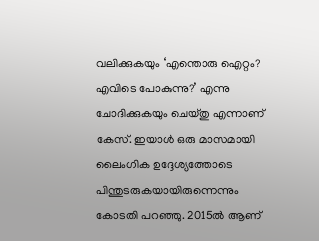വലിക്കുകയും ‘എന്തൊരു ഐറ്റം? എവിടെ പോകുന്നു?’ എന്നു ചോദിക്കുകയും ചെയ്തു എന്നാണ് കേസ്. ഇയാൾ ഒരു മാസമായി ലൈംഗിക ഉദ്ദേശ്യത്തോടെ പിന്തുടരുകയായിരുന്നെന്നും കോടതി പറഞ്ഞു. 2015ൽ ആണ്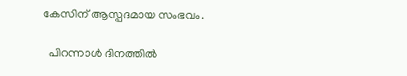കേസിന് ആസ്പദമായ സംഭവം.

  പിറന്നാൾ ദിനത്തിൽ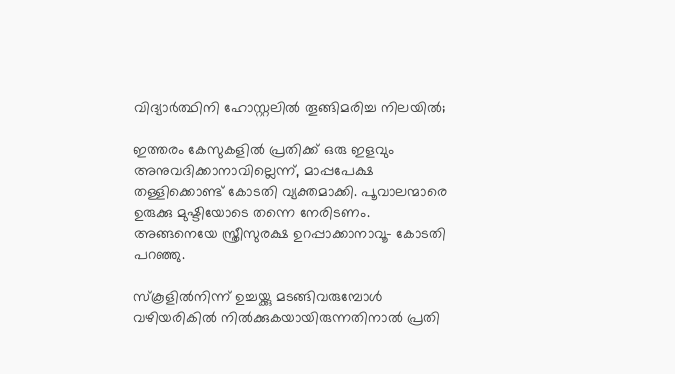വിദ്യാർത്ഥിനി ഹോസ്റ്റലിൽ തൂങ്ങിമരിച്ച നിലയിൽ;

ഇത്തരം കേസുകളിൽ പ്രതിക്ക് ഒരു ഇളവും അനുവദിക്കാനാവില്ലെന്ന്, മാപ്പപേക്ഷ തള്ളിക്കൊണ്ട് കോടതി വ്യക്തമാക്കി. പൂവാലന്മാരെ ഉരുക്കു മുഷ്ടിയോടെ തന്നെ നേരിടണം. അങ്ങനെയേ സ്ത്രീസുരക്ഷ ഉറപ്പാക്കാനാവൂ- കോടതി പറഞ്ഞു.

സ്‌കൂളിൽനിന്ന് ഉച്ചയ്ക്കു മടങ്ങിവരുമ്പോൾ വഴിയരികിൽ നിൽക്കുകയായിരുന്നതിനാൽ പ്രതി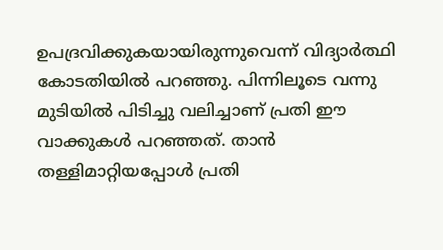ഉപദ്രവിക്കുകയായിരുന്നുവെന്ന് വിദ്യാർത്ഥി കോടതിയിൽ പറഞ്ഞു. പിന്നിലൂടെ വന്നു മുടിയിൽ പിടിച്ചു വലിച്ചാണ് പ്രതി ഈ വാക്കുകൾ പറഞ്ഞത്. താൻ തള്ളിമാറ്റിയപ്പോൾ പ്രതി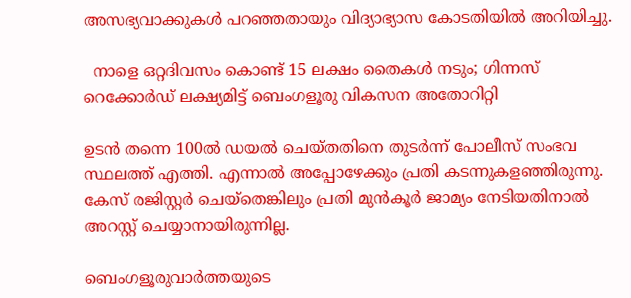അസഭ്യവാക്കുകൾ പറഞ്ഞതായും വിദ്യാഭ്യാസ കോടതിയിൽ അറിയിച്ചു.

  നാളെ ഒറ്റദിവസം കൊണ്ട് 15 ലക്ഷം തൈകൾ നടും; ഗിന്നസ് റെക്കോർഡ് ലക്ഷ്യമിട്ട് ബെംഗളൂരു വികസന അതോറിറ്റി

ഉടൻ തന്നെ 100ൽ ഡയൽ ചെയ്തതിനെ തുടർന്ന് പോലീസ് സംഭവ സ്ഥലത്ത് എത്തി. എന്നാൽ അപ്പോഴേക്കും പ്രതി കടന്നുകളഞ്ഞിരുന്നു. കേസ് രജിസ്റ്റർ ചെയ്‌തെങ്കിലും പ്രതി മുൻകൂർ ജാമ്യം നേടിയതിനാൽ അറസ്റ്റ് ചെയ്യാനായിരുന്നില്ല.

ബെംഗളൂരുവാർത്തയുടെ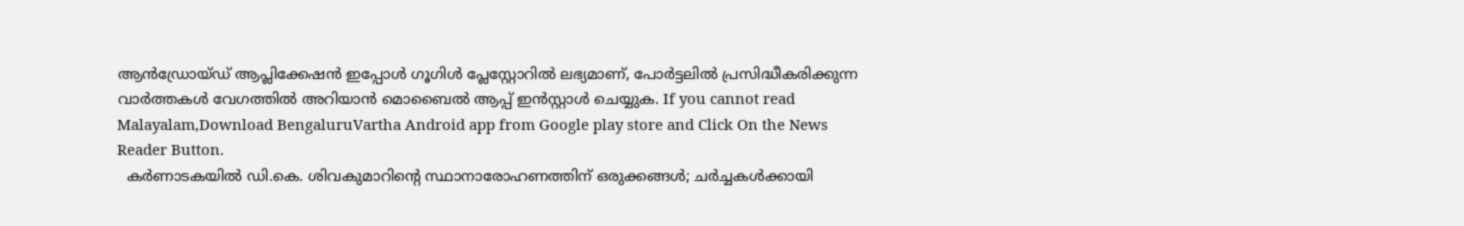ആൻഡ്രോയ്ഡ് ആപ്ലിക്കേഷൻ ഇപ്പോൾ ഗൂഗിൾ പ്ലേസ്റ്റോറിൽ ലഭ്യമാണ്, പോർട്ടലിൽ പ്രസിദ്ധീകരിക്കുന്ന വാർത്തകൾ വേഗത്തിൽ അറിയാൻ മൊബൈൽ ആപ്പ് ഇൻസ്റ്റാൾ ചെയ്യുക. If you cannot read Malayalam,Download BengaluruVartha Android app from Google play store and Click On the News Reader Button.
  കർണാടകയിൽ ഡി.കെ. ശിവകുമാറിന്റെ സ്ഥാനാരോഹണത്തിന് ഒരുക്കങ്ങൾ; ചർച്ചകൾക്കായി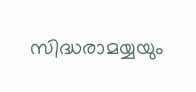സിദ്ധരാമയ്യയും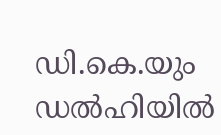ഡി.കെ.യും ഡൽഹിയിൽ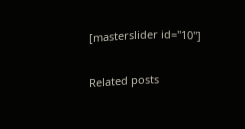[masterslider id="10"]

Related posts